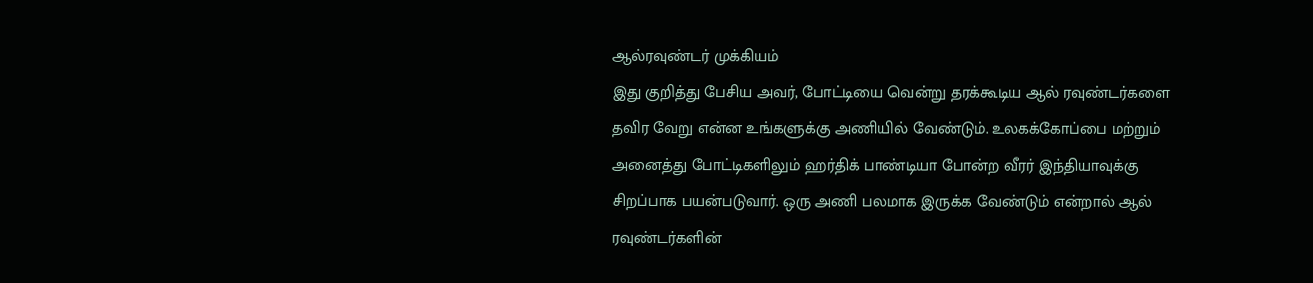ஆல்ரவுண்டர் முக்கியம்
இது குறித்து பேசிய அவர், போட்டியை வென்று தரக்கூடிய ஆல் ரவுண்டர்களை தவிர வேறு என்ன உங்களுக்கு அணியில் வேண்டும். உலகக்கோப்பை மற்றும் அனைத்து போட்டிகளிலும் ஹர்திக் பாண்டியா போன்ற வீரர் இந்தியாவுக்கு சிறப்பாக பயன்படுவார். ஒரு அணி பலமாக இருக்க வேண்டும் என்றால் ஆல் ரவுண்டர்களின்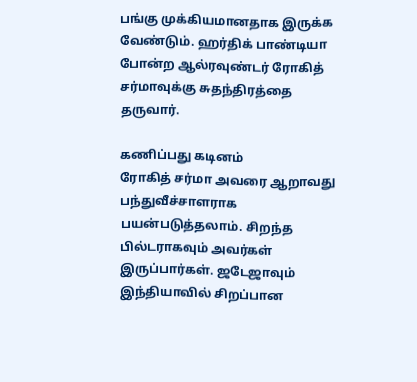பங்கு முக்கியமானதாக இருக்க வேண்டும். ஹர்திக் பாண்டியா போன்ற ஆல்ரவுண்டர் ரோகித் சர்மாவுக்கு சுதந்திரத்தை தருவார்.

கணிப்பது கடினம்
ரோகித் சர்மா அவரை ஆறாவது பந்துவீச்சாளராக பயன்படுத்தலாம். சிறந்த பில்டராகவும் அவர்கள் இருப்பார்கள். ஜடேஜாவும் இந்தியாவில் சிறப்பான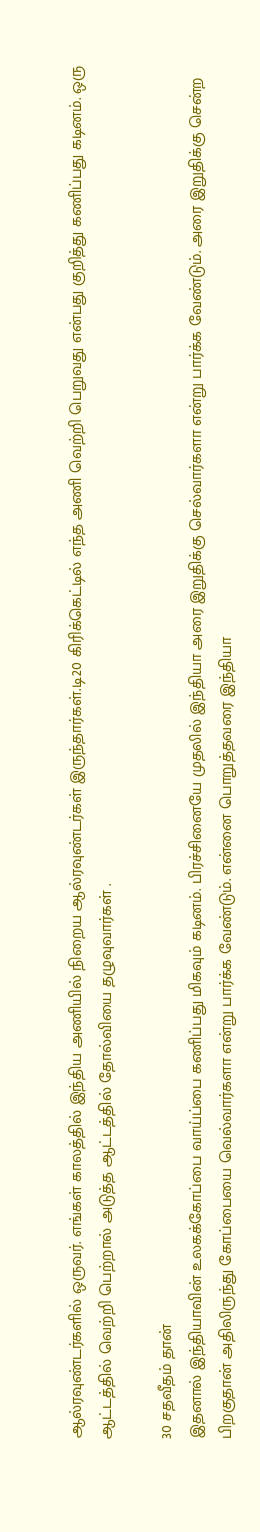ஆல்ரவுண்டர்களில் ஒருவர். எங்கள் காலத்தில் இந்திய அணியில் நிறைய ஆல்ரவுண்டர்கள் இருந்தார்கள்.டி20 கிரிக்கெட்டில் எந்த அணி வெற்றி பெறுவது என்பது குறித்து கணிப்பது கடினம். ஒரு ஆட்டத்தில் வெற்றி பெற்றால் அடுத்த ஆட்டத்தில் தோல்வியை தழுவுவார்கள் .

30 சதவீதம் தான்
இதனால் இந்தியாவின் உலகக்கோப்பை வாய்ப்பை கணிப்பது மிகவும் கடினம். பிரச்சினையே முதலில் இந்தியா அரை இறுதிக்கு செல்வார்களா என்று பார்க்க வேண்டும். அரை இறுதிக்கு சென்ற பிறகுதான் அதிலிருந்து கோப்பையை வெல்வார்களா என்று பார்க்க வேண்டும். என்னை பொறுத்தவரை இந்தியா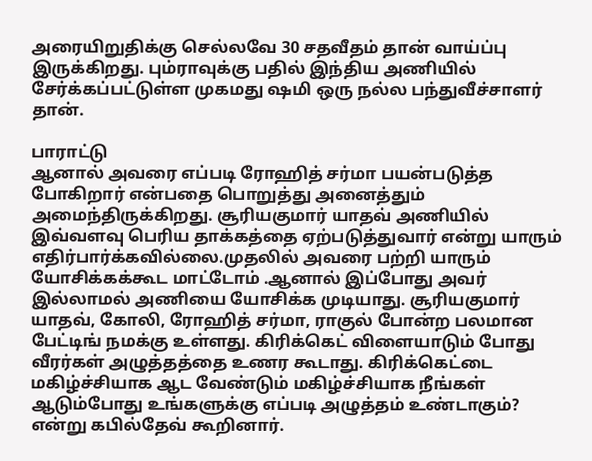அரையிறுதிக்கு செல்லவே 30 சதவீதம் தான் வாய்ப்பு இருக்கிறது. பும்ராவுக்கு பதில் இந்திய அணியில் சேர்க்கப்பட்டுள்ள முகமது ஷமி ஒரு நல்ல பந்துவீச்சாளர் தான்.

பாராட்டு
ஆனால் அவரை எப்படி ரோஹித் சர்மா பயன்படுத்த போகிறார் என்பதை பொறுத்து அனைத்தும் அமைந்திருக்கிறது. சூரியகுமார் யாதவ் அணியில் இவ்வளவு பெரிய தாக்கத்தை ஏற்படுத்துவார் என்று யாரும் எதிர்பார்க்கவில்லை.முதலில் அவரை பற்றி யாரும் யோசிக்கக்கூட மாட்டோம் .ஆனால் இப்போது அவர் இல்லாமல் அணியை யோசிக்க முடியாது. சூரியகுமார் யாதவ், கோலி, ரோஹித் சர்மா, ராகுல் போன்ற பலமான பேட்டிங் நமக்கு உள்ளது. கிரிக்கெட் விளையாடும் போது வீரர்கள் அழுத்தத்தை உணர கூடாது. கிரிக்கெட்டை மகிழ்ச்சியாக ஆட வேண்டும் மகிழ்ச்சியாக நீங்கள் ஆடும்போது உங்களுக்கு எப்படி அழுத்தம் உண்டாகும்? என்று கபில்தேவ் கூறினார்.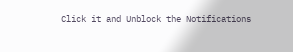Click it and Unblock the Notifications